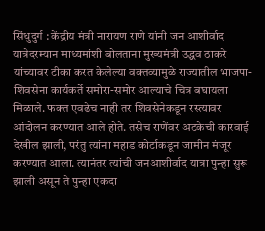सिंधुदुर्ग : केंद्रीय मंत्री नारायण राणे यांनी जन आशीर्वाद यात्रेदरम्यान माध्यमांशी बोलताना मुख्यमंत्री उद्धव ठाकरे यांच्यावर टीका करत केलेल्या वक्तव्यामुळे राज्यातील भाजपा-शिवसेना कार्यकर्ते समोरा-समोर आल्याचे चित्र बघायला मिळाले. फक्त एवढेच नाही तर शिवसेनेकडून रस्त्यावर आंदोलन करण्यात आले होते. तसेच राणेंवर अटकेची कारवाई देखील झाली, परंतु त्यांना महाड कोर्टाकडून जामीन मंजूर करण्यात आला. त्यानंतर त्यांची जनआशीर्वाद यात्रा पुन्हा सुरू झाली असून ते पुन्हा एकदा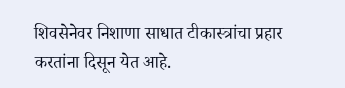शिवसेनेवर निशाणा साधात टीकास्त्रांचा प्रहार करतांना दिसून येत आहे.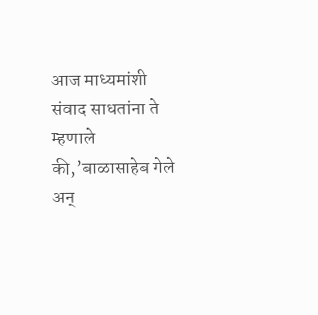आज माध्यमांशी संवाद साधतांना ते म्हणाले की,’बाळासाहेब गेले अन्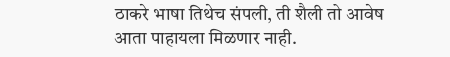ठाकरे भाषा तिथेच संपली, ती शैली तो आवेष आता पाहायला मिळणार नाही.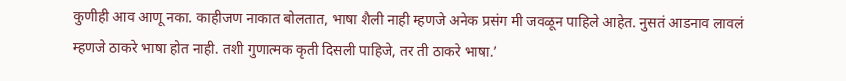कुणीही आव आणू नका. काहीजण नाकात बोलतात, भाषा शैली नाही म्हणजे अनेक प्रसंग मी जवळून पाहिले आहेत. नुसतं आडनाव लावलं म्हणजे ठाकरे भाषा होत नाही. तशी गुणात्मक कृती दिसली पाहिजे, तर ती ठाकरे भाषा.’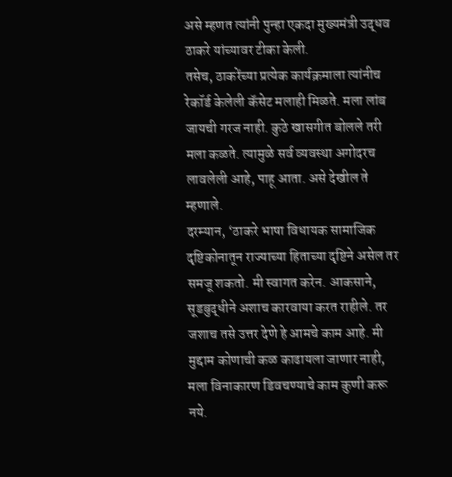असे म्हणत त्यांनी पुन्हा एकदा मुख्यमंत्री उद्धव ठाकरे यांच्यावर टीका केली.
तसेच, ठाकरेंच्या प्रत्येक कार्यक्रमाला त्यांनीच रेकॉर्ड केलेली कॅसेट मलाही मिळते. मला लांब जायची गरज नाही. कुठे खासगीत बोलले तरी मला कळते. त्यामुळे सर्व व्यवस्था अगोदरच लावलेली आहे, पाहू आता. असे देखील ते म्हणाले.
दरम्यान, ‘ठाकरे भाषा विधायक सामाजिक दृष्टिकोनातून राज्याच्या हिताच्या दृष्टिने असेल तर समजू शकतो. मी स्वागत करेन. आकसाने, सूडबुद्धीने अशाच कारवाया करत राहीले. तर जशाच तसे उत्तर देणे हे आमचे काम आहे. मी मुद्दाम कोणाची कळ काढायला जाणार नाही, मला विनाकारण डिवचण्याचे काम कुणी करू नये.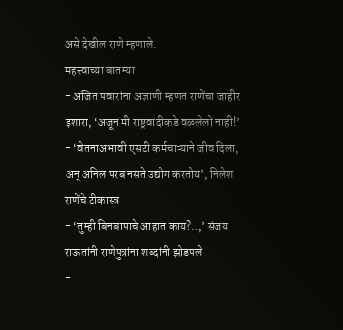असे देखील राणे म्हणाले.
महत्त्वाच्या बातम्या
- अजित पवारांना अज्ञाणी म्हणत राणेंचा जाहीर इशारा, ‘अजून मी राष्ट्रवादीकडे वळलेलो नाही!’
- ‘वेतनाअभावी एसटी कर्मचाऱ्याने जीव दिला, अन् अनिल परब नसते उद्योग करतोय’, निलेश राणेंचे टीकास्त्र
- ‘तुम्ही बिनबापाचे आहात काय?..,’ संजय राऊतांनी राणेपुत्रांना शब्दांनी झोडपले
-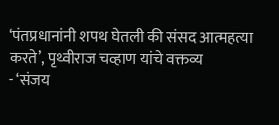‘पंतप्रधानांनी शपथ घेतली की संसद आत्महत्या करते’, पृथ्वीराज चव्हाण यांचे वक्तव्य
- ‘संजय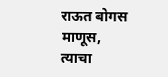राऊत बोगस माणूस, त्याचा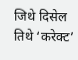जिथे दिसेल तिथे ‘करेक्ट’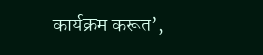कार्यक्रम करूत’,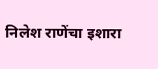निलेश राणेंचा इशारा